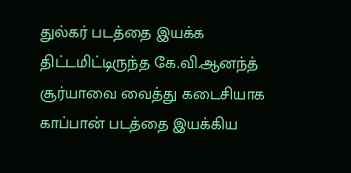துல்கர் படத்தை இயக்க திட்டமிட்டிருந்த கே.வி.ஆனந்த்
சூர்யாவை வைத்து கடைசியாக காப்பான் படத்தை இயக்கிய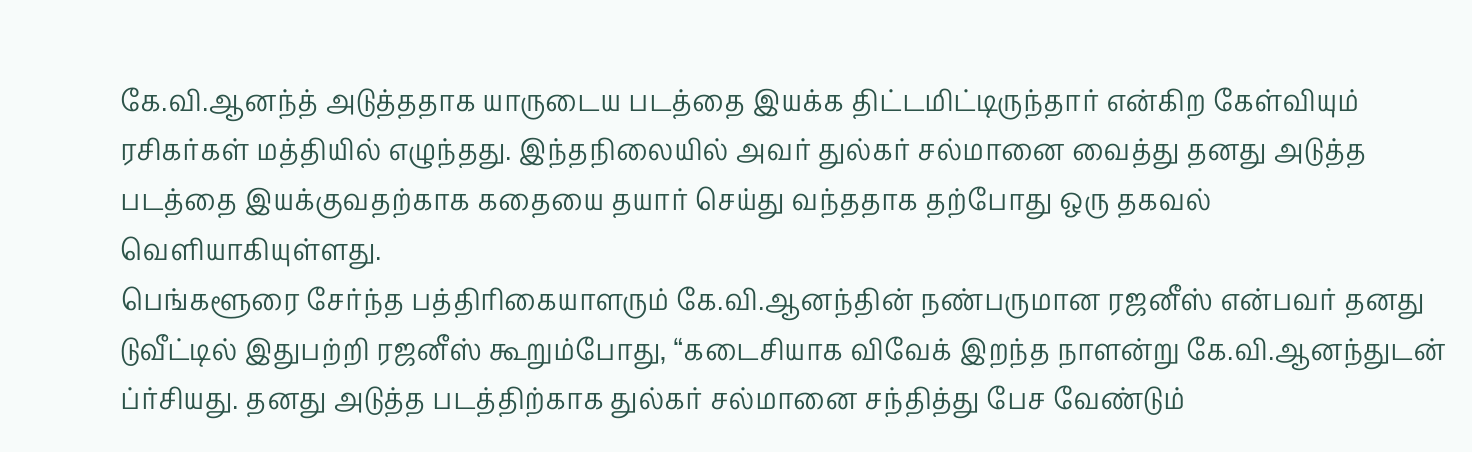கே.வி.ஆனந்த் அடுத்ததாக யாருடைய படத்தை இயக்க திட்டமிட்டிருந்தார் என்கிற கேள்வியும் ரசிகர்கள் மத்தியில் எழுந்தது. இந்தநிலையில் அவர் துல்கர் சல்மானை வைத்து தனது அடுத்த படத்தை இயக்குவதற்காக கதையை தயார் செய்து வந்ததாக தற்போது ஒரு தகவல் வெளியாகியுள்ளது.
பெங்களூரை சேர்ந்த பத்திரிகையாளரும் கே.வி.ஆனந்தின் நண்பருமான ரஜனீஸ் என்பவர் தனது டுவீட்டில் இதுபற்றி ரஜனீஸ் கூறும்போது, “கடைசியாக விவேக் இறந்த நாளன்று கே.வி.ஆனந்துடன் ப்ர்சியது. தனது அடுத்த படத்திற்காக துல்கர் சல்மானை சந்தித்து பேச வேண்டும்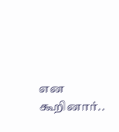என கூறினார்..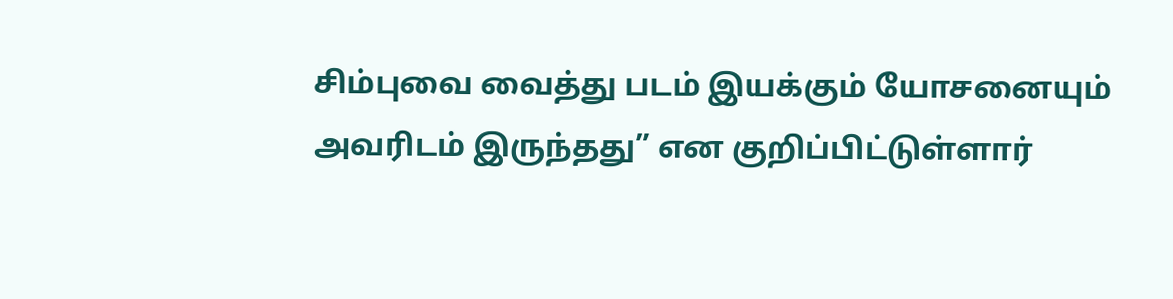சிம்புவை வைத்து படம் இயக்கும் யோசனையும் அவரிடம் இருந்தது” என குறிப்பிட்டுள்ளார்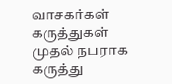வாசகர்கள் கருத்துகள்
முதல் நபராக கருத்து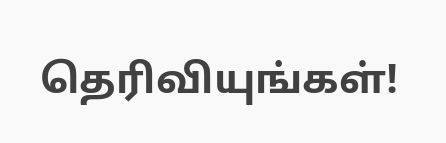தெரிவியுங்கள்!